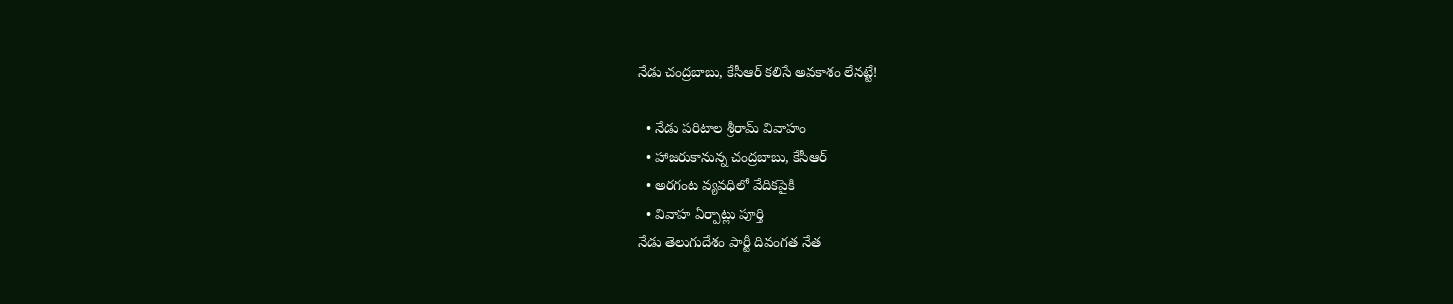నేడు చంద్రబాబు, కేసీఆర్ కలిసే అవకాశం లేనట్టే!

  • నేడు పరిటాల శ్రీరామ్ వివాహం
  • హాజరుకానున్న చంద్రబాబు, కేసీఆర్
  • అరగంట వ్యవధిలో వేదికపైకి
  • వివాహ ఏర్పాట్లు పూర్తి
నేడు తెలుగుదేశం పార్టీ దివంగత నేత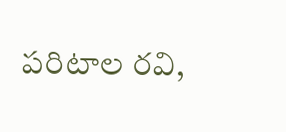పరిటాల రవి,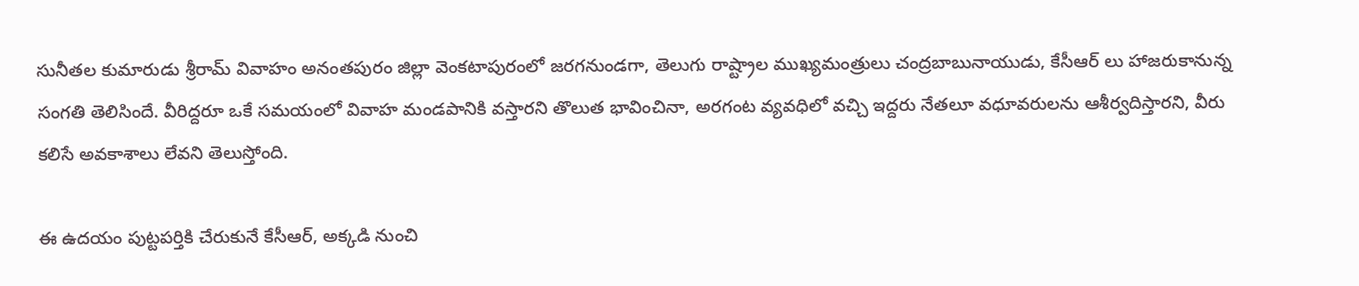సునీతల కుమారుడు శ్రీరామ్ వివాహం అనంతపురం జిల్లా వెంకటాపురంలో జరగనుండగా, తెలుగు రాష్ట్రాల ముఖ్యమంత్రులు చంద్రబాబునాయుడు, కేసీఆర్ లు హాజరుకానున్న సంగతి తెలిసిందే. వీరిద్దరూ ఒకే సమయంలో వివాహ మండపానికి వస్తారని తొలుత భావించినా, అరగంట వ్యవధిలో వచ్చి ఇద్దరు నేతలూ వధూవరులను ఆశీర్వదిస్తారని, వీరు కలిసే అవకాశాలు లేవని తెలుస్తోంది.

ఈ ఉదయం పుట్టపర్తికి చేరుకునే కేసీఆర్, అక్కడి నుంచి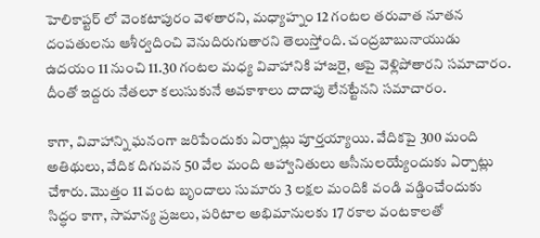హెలికాప్టర్ లో వెంకటాపురం వెళతారని, మధ్యాహ్నం 12 గంటల తరువాత నూతన దంపతులను ఆశీర్వదించి వెనుదిరుగుతారని తెలుస్తోంది. చంద్రబాబునాయుడు ఉదయం 11 నుంచి 11.30 గంటల మధ్య వివాహానికి హాజరై, ఆపై వెళ్లిపోతారని సమాచారం. దీంతో ఇద్దరు నేతలూ కలుసుకునే అవకాశాలు దాదాపు లేనట్టేనని సమాచారం.

కాగా, వివాహాన్ని ఘనంగా జరిపేందుకు ఏర్పాట్లు పూర్తయ్యాయి. వేదికపై 300 మంది అతిథులు, వేదిక దిగువన 50 వేల మంది ఆహ్వానితులు ఆసీనులయ్యేందుకు ఏర్పాట్లు చేశారు. మొత్తం 11 వంట బృందాలు సుమారు 3 లక్షల మందికి వండి వడ్డించేందుకు సిద్ధం కాగా, సామాన్య ప్రజలు, పరిటాల అభిమానులకు 17 రకాల వంటకాలతో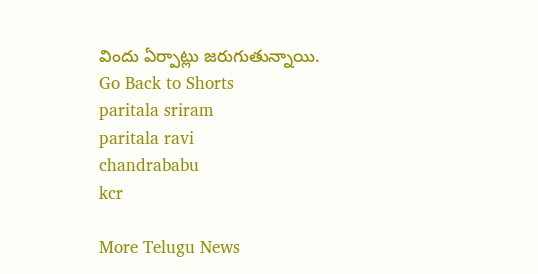విందు ఏర్పాట్లు జరుగుతున్నాయి.
Go Back to Shorts
paritala sriram
paritala ravi
chandrababu
kcr

More Telugu News